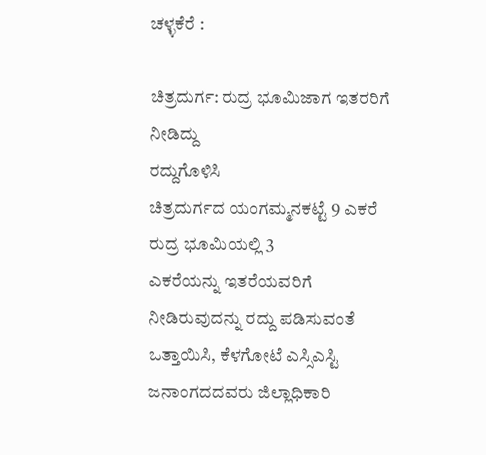ಚಳ್ಳಕೆರೆ :

ಚಿತ್ರದುರ್ಗ: ರುದ್ರ ಭೂಮಿಜಾಗ ಇತರರಿಗೆ ನೀಡಿದ್ದು
ರದ್ದುಗೊಳಿಸಿ
ಚಿತ್ರದುರ್ಗದ ಯಂಗಮ್ಮನಕಟ್ಟೆ 9 ಎಕರೆ ರುದ್ರ ಭೂಮಿಯಲ್ಲಿ 3
ಎಕರೆಯನ್ನು ಇತರೆಯವರಿಗೆ ನೀಡಿರುವುದನ್ನು ರದ್ದು ಪಡಿಸುವಂತೆ
ಒತ್ತಾಯಿಸಿ, ಕೆಳಗೋಟೆ ಎಸ್ಸಿಎಸ್ಟಿ ಜನಾಂಗದದವರು ಜಿಲ್ಲಾಧಿಕಾರಿ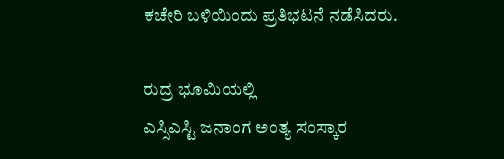ಕಚೇರಿ ಬಳಿಯಿಂದು ಪ್ರತಿಭಟನೆ ನಡೆಸಿದರು.

ರುದ್ರ ಭೂಮಿಯಲ್ಲಿ
ಎಸ್ಸಿಎಸ್ಟಿ ಜನಾಂಗ ಅಂತ್ಯ ಸಂಸ್ಕಾರ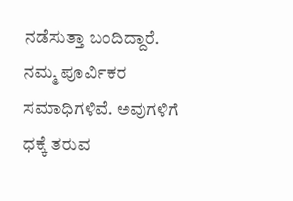ನಡೆಸುತ್ತಾ ಬಂದಿದ್ದಾರೆ.
ನಮ್ಮ ಪೂರ್ವಿಕರ ಸಮಾಧಿಗಳಿವೆ. ಅವುಗಳಿಗೆ ಧಕ್ಕೆ ತರುವ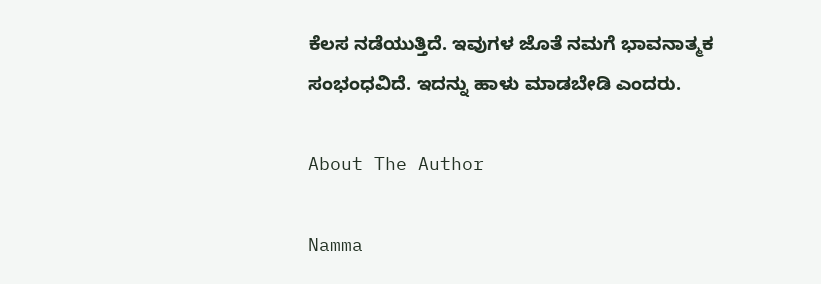ಕೆಲಸ ನಡೆಯುತ್ತಿದೆ. ಇವುಗಳ ಜೊತೆ ನಮಗೆ ಭಾವನಾತ್ಮಕ
ಸಂಭಂಧವಿದೆ. ಇದನ್ನು ಹಾಳು ಮಾಡಬೇಡಿ ಎಂದರು.

About The Author

Namma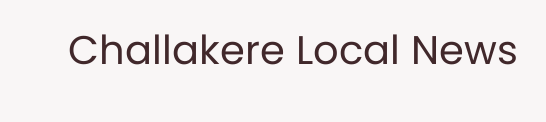Challakere Local News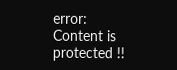error: Content is protected !!